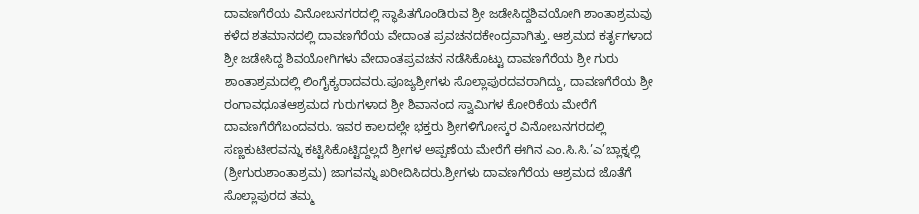ದಾವಣಗೆರೆಯ ವಿನೋಬನಗರದಲ್ಲಿ ಸ್ಥಾಪಿತಗೊಂಡಿರುವ ಶ್ರೀ ಜಡೇಸಿದ್ದಶಿವಯೋಗಿ ಶಾಂತಾಶ್ರಮವು ಕಳೆದ ಶತಮಾನದಲ್ಲಿ ದಾವಣಗೆರೆಯ ವೇದಾಂತ ಪ್ರವಚನದಕೇಂದ್ರವಾಗಿತ್ತು. ಆಶ್ರಮದ ಕರ್ತೃಗಳಾದ ಶ್ರೀ ಜಡೇಸಿದ್ದ ಶಿವಯೋಗಿಗಳು ವೇದಾಂತಪ್ರವಚನ ನಡೆಸಿಕೊಟ್ಟು ದಾವಣಗೆರೆಯ ಶ್ರೀ ಗುರು ಶಾಂತಾಶ್ರಮದಲ್ಲಿ ಲಿಂಗೈಕ್ಯರಾದವರು.ಪೂಜ್ಯಶ್ರೀಗಳು ಸೊಲ್ಲಾಪುರದವರಾಗಿದ್ದು, ದಾವಣಗೆರೆಯ ಶ್ರೀ ರಂಗಾವಧೂತಆಶ್ರಮದ ಗುರುಗಳಾದ ಶ್ರೀ ಶಿವಾನಂದ ಸ್ವಾಮಿಗಳ ಕೋರಿಕೆಯ ಮೇರೆಗೆ ದಾವಣಗೆರೆಗೆಬಂದವರು. ಇವರ ಕಾಲದಲ್ಲೇ ಭಕ್ತರು ಶ್ರೀಗಳಿಗೋಸ್ಕರ ವಿನೋಬನಗರದಲ್ಲಿ ಸಣ್ಣಕುಟೀರವನ್ನು ಕಟ್ಟಿಸಿಕೊಟ್ಟಿದ್ದಲ್ಲದೆ ಶ್ರೀಗಳ ಅಪ್ಪಣೆಯ ಮೇರೆಗೆ ಈಗಿನ ಎಂ.ಸಿ.ಸಿ.’ಎ’ಬ್ಲಾಕ್ನಲ್ಲಿ (ಶ್ರೀಗುರುಶಾಂತಾಶ್ರಮ) ಜಾಗವನ್ನು ಖರೀದಿಸಿದರು.ಶ್ರೀಗಳು ದಾವಣಗೆರೆಯ ಆಶ್ರಮದ ಜೊತೆಗೆ ಸೊಲ್ಲಾಪುರದ ತಮ್ಮ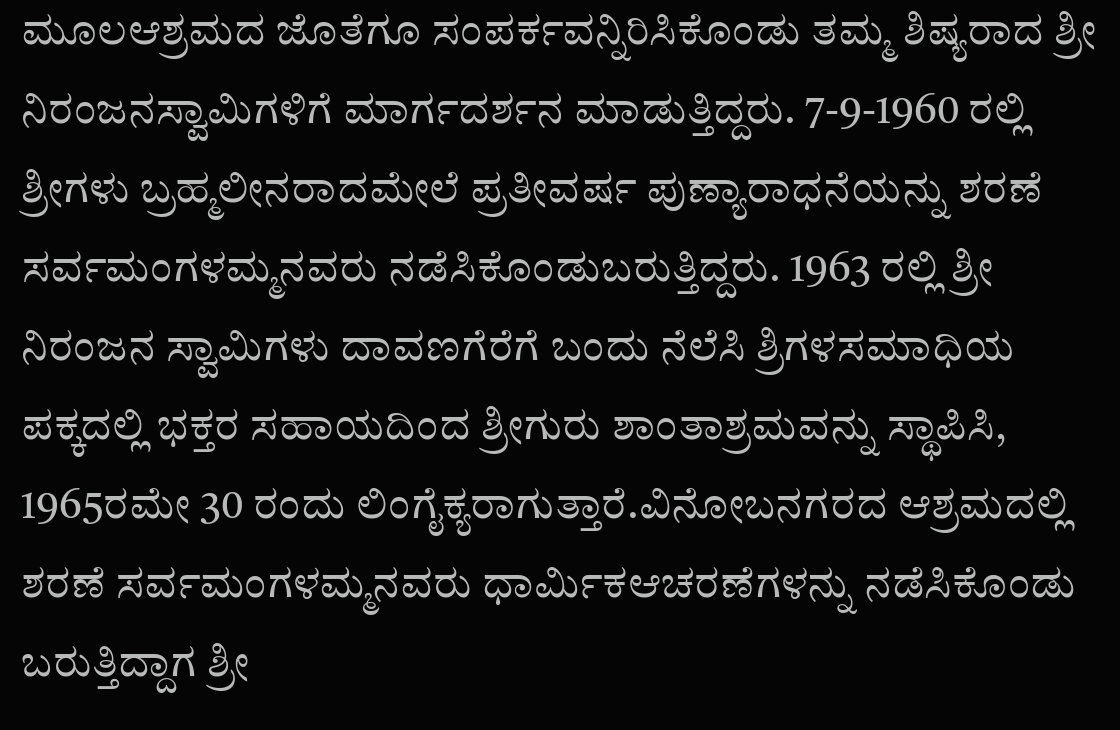ಮೂಲಆಶ್ರಮದ ಜೊತೆಗೂ ಸಂಪರ್ಕವನ್ನಿರಿಸಿಕೊಂಡು ತಮ್ಮ ಶಿಷ್ಯರಾದ ಶ್ರೀ ನಿರಂಜನಸ್ವಾಮಿಗಳಿಗೆ ಮಾರ್ಗದರ್ಶನ ಮಾಡುತ್ತಿದ್ದರು. 7-9-1960 ರಲ್ಲಿ ಶ್ರೀಗಳು ಬ್ರಹ್ಮಲೀನರಾದಮೇಲೆ ಪ್ರತೀವರ್ಷ ಪುಣ್ಯಾರಾಧನೆಯನ್ನು ಶರಣೆ ಸರ್ವಮಂಗಳಮ್ಮನವರು ನಡೆಸಿಕೊಂಡುಬರುತ್ತಿದ್ದರು. 1963 ರಲ್ಲಿ ಶ್ರೀ ನಿರಂಜನ ಸ್ವಾಮಿಗಳು ದಾವಣಗೆರೆಗೆ ಬಂದು ನೆಲೆಸಿ ಶ್ರಿಗಳಸಮಾಧಿಯ ಪಕ್ಕದಲ್ಲಿ ಭಕ್ತರ ಸಹಾಯದಿಂದ ಶ್ರೀಗುರು ಶಾಂತಾಶ್ರಮವನ್ನು ಸ್ಥಾಪಿಸಿ, 1965ರಮೇ 30 ರಂದು ಲಿಂಗೈಕ್ಯರಾಗುತ್ತಾರೆ.ವಿನೋಬನಗರದ ಆಶ್ರಮದಲ್ಲಿ ಶರಣೆ ಸರ್ವಮಂಗಳಮ್ಮನವರು ಧಾರ್ಮಿಕಆಚರಣೆಗಳನ್ನು ನಡೆಸಿಕೊಂಡು ಬರುತ್ತಿದ್ದಾಗ ಶ್ರೀ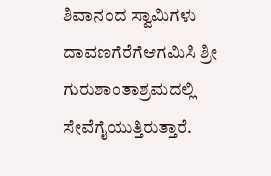ಶಿವಾನಂದ ಸ್ವಾಮಿಗಳು ದಾವಣಗೆರೆಗೆಆಗಮಿಸಿ ಶ್ರೀ ಗುರುಶಾಂತಾಶ್ರಮದಲ್ಲಿ ಸೇವೆಗೈಯುತ್ತಿರುತ್ತಾರೆ.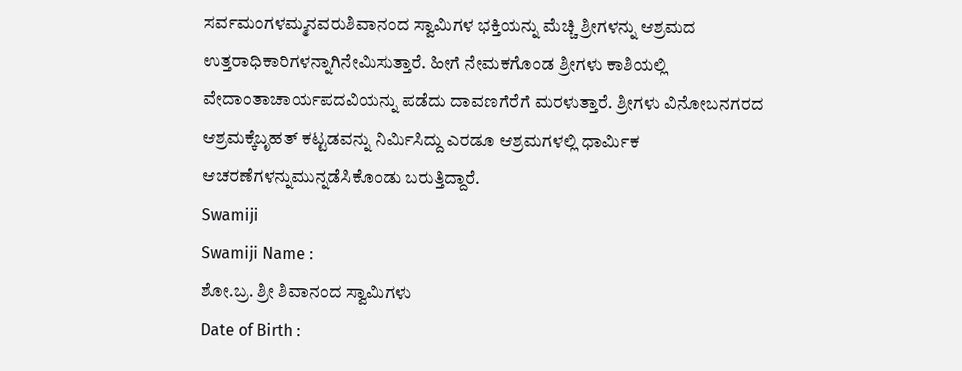ಸರ್ವಮಂಗಳಮ್ಮನವರುಶಿವಾನಂದ ಸ್ವಾಮಿಗಳ ಭಕ್ತಿಯನ್ನು ಮೆಚ್ಚಿ ಶ್ರೀಗಳನ್ನು ಆಶ್ರಮದ ಉತ್ತರಾಧಿಕಾರಿಗಳನ್ನಾಗಿನೇಮಿಸುತ್ತಾರೆ. ಹೀಗೆ ನೇಮಕಗೊಂಡ ಶ್ರೀಗಳು ಕಾಶಿಯಲ್ಲಿ ವೇದಾಂತಾಚಾರ್ಯಪದವಿಯನ್ನು ಪಡೆದು ದಾವಣಗೆರೆಗೆ ಮರಳುತ್ತಾರೆ. ಶ್ರೀಗಳು ವಿನೋಬನಗರದ ಆಶ್ರಮಕ್ಕೆಬೃಹತ್ ಕಟ್ಟಡವನ್ನು ನಿರ್ಮಿಸಿದ್ದು ಎರಡೂ ಆಶ್ರಮಗಳಲ್ಲಿ ಧಾರ್ಮಿಕ ಆಚರಣೆಗಳನ್ನುಮುನ್ನಡೆಸಿಕೊಂಡು ಬರುತ್ತಿದ್ದಾರೆ.
Swamiji
Swamiji Name :
ಶೋ.ಬ್ರ. ಶ್ರೀ ಶಿವಾನಂದ ಸ್ವಾಮಿಗಳು
Date of Birth :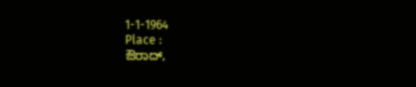1-1-1964
Place :
ಔರಾದ್,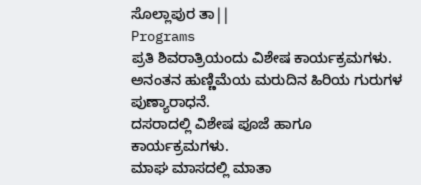ಸೊಲ್ಲಾಪುರ ತಾ||
Programs
ಪ್ರತಿ ಶಿವರಾತ್ರಿಯಂದು ವಿಶೇಷ ಕಾರ್ಯಕ್ರಮಗಳು.
ಅನಂತನ ಹುಣ್ಣಿಮೆಯ ಮರುದಿನ ಹಿರಿಯ ಗುರುಗಳ ಪುಣ್ಯಾರಾಧನೆ.
ದಸರಾದಲ್ಲಿ ವಿಶೇಷ ಪೂಜೆ ಹಾಗೂ ಕಾರ್ಯಕ್ರಮಗಳು.
ಮಾಘ ಮಾಸದಲ್ಲಿ ಮಾತಾ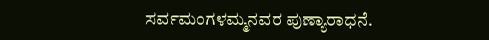ಸರ್ವಮಂಗಳಮ್ಮನವರ ಪುಣ್ಯಾರಾಧನೆ.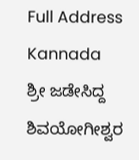Full Address Kannada
ಶ್ರೀ ಜಡೇಸಿದ್ದ ಶಿವಯೋಗೀಶ್ವರ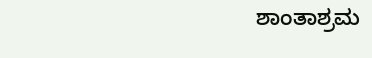ಶಾಂತಾಶ್ರಮ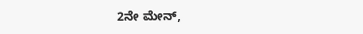2ನೇ ಮೇನ್,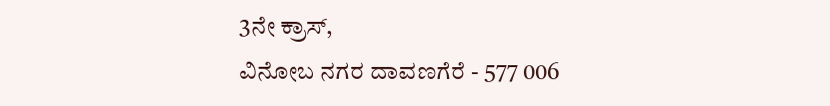3ನೇ ಕ್ರಾಸ್,
ವಿನೋಬ ನಗರ ದಾವಣಗೆರೆ - 577 006